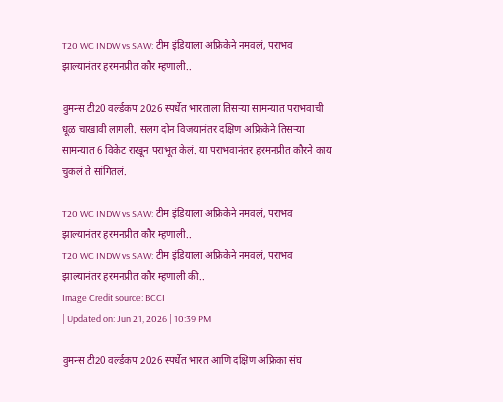T20 WC INDW vs SAW: टीम इंडियाला अफ्रिकेने नमवलं, पराभव झाल्यानंतर हरमनप्रीत कौर म्हणाली..

वुमन्स टी20 वर्ल्डकप 2026 स्पर्धेत भारताला तिसऱ्या सामन्यात पराभवाची धूळ चाखावी लागली. सलग दोन विजयानंतर दक्षिण अफ्रिकेने तिसऱ्या सामन्यात 6 विकेट राखून पराभूत केलं. या पराभवानंतर हरमनप्रीत कौरने काय चुकलं ते सांगितलं.

T20 WC INDW vs SAW: टीम इंडियाला अफ्रिकेने नमवलं, पराभव झाल्यानंतर हरमनप्रीत कौर म्हणाली..
T20 WC INDW vs SAW: टीम इंडियाला अफ्रिकेने नमवलं, पराभव झाल्यानंतर हरमनप्रीत कौर म्हणाली की..
Image Credit source: BCCI
| Updated on: Jun 21, 2026 | 10:39 PM

वुमन्स टी20 वर्ल्डकप 2026 स्पर्धेत भारत आणि दक्षिण अफ्रिका संघ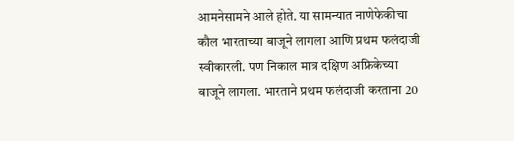आमनेसामने आले होते. या सामन्यात नाणेफेकीचा कौल भारताच्या बाजूने लागला आणि प्रथम फलंदाजी स्वीकारली. पण निकाल मात्र दक्षिण अफ्रिकेच्या बाजूने लागला. भारताने प्रथम फलंदाजी करताना 20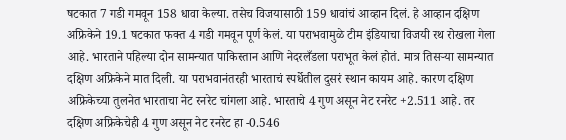षटकात 7 गडी गमवून 158 धावा केल्या. तसेच विजयासाठी 159 धावांचं आव्हान दिलं. हे आव्हान दक्षिण अफ्रिकेने 19.1 षटकात फक्त 4 गडी गमवून पूर्ण केलं. या पराभवामुळे टीम इंडियाचा विजयी रथ रोखला गेला आहे. भारताने पहिल्या दोन सामन्यात पाकिस्तान आणि नेदरलँडला पराभूत केलं होतं. मात्र तिसऱ्या सामन्यात दक्षिण अफ्रिकेने मात दिली. या पराभवानंतरही भारताचं स्पर्धेतील दुसरं स्थान कायम आहे. कारण दक्षिण अफ्रिकेच्या तुलनेत भारताचा नेट रनरेट चांगला आहे. भारताचे 4 गुण असून नेट रनरेट +2.511 आहे. तर दक्षिण अफ्रिकेचेही 4 गुण असून नेट रनरेट हा -0.546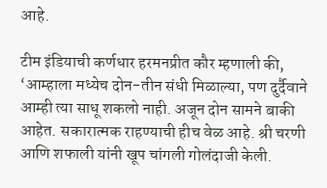आहे.

टीम इंडियाची कर्णधार हरमनप्रीत कौर म्हणाली की, ‘आम्हाला मध्येच दोन-तीन संधी मिळाल्या, पण दुर्दैवाने आम्ही त्या साधू शकलो नाही. अजून दोन सामने बाकी आहेत. सकारात्मक राहण्याची हीच वेळ आहे. श्री चरणी आणि शफाली यांनी खूप चांगली गोलंदाजी केली.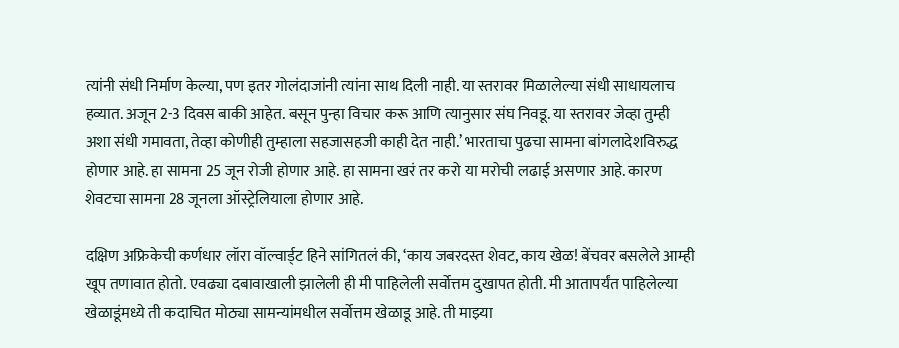त्यांनी संधी निर्माण केल्या, पण इतर गोलंदाजांनी त्यांना साथ दिली नाही. या स्तरावर मिळालेल्या संधी साधायलाच हव्यात. अजून 2-3 दिवस बाकी आहेत. बसून पुन्हा विचार करू आणि त्यानुसार संघ निवडू. या स्तरावर जेव्हा तुम्ही अशा संधी गमावता, तेव्हा कोणीही तुम्हाला सहजासहजी काही देत नाही.’ भारताचा पुढचा सामना बांगलादेशविरुद्ध होणार आहे. हा सामना 25 जून रोजी होणार आहे. हा सामना खरं तर करो या मरोची लढाई असणार आहे. कारण शेवटचा सामना 28 जूनला ऑस्ट्रेलियाला होणार आहे.

दक्षिण अफ्रिकेची कर्णधार लॉरा वॉल्वार्ड्ट हिने सांगितलं की, ‘काय जबरदस्त शेवट, काय खेळ! बेंचवर बसलेले आम्ही खूप तणावात होतो. एवढ्या दबावाखाली झालेली ही मी पाहिलेली सर्वोत्तम दुखापत होती. मी आतापर्यंत पाहिलेल्या खेळाडूंमध्ये ती कदाचित मोठ्या सामन्यांमधील सर्वोत्तम खेळाडू आहे. ती माझ्या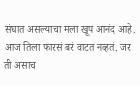संघात असल्याचा मला खूप आनंद आहे. आज तिला फारसं बरं वाटत नव्हतं. जर ती असाच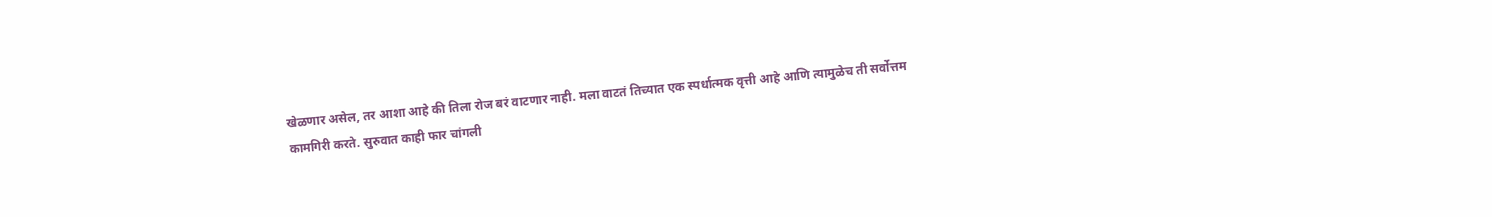खेळणार असेल, तर आशा आहे की तिला रोज बरं वाटणार नाही. मला वाटतं तिच्यात एक स्पर्धात्मक वृत्ती आहे आणि त्यामुळेच ती सर्वोत्तम कामगिरी करते. सुरुवात काही फार चांगली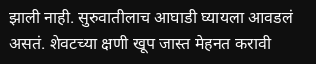झाली नाही. सुरुवातीलाच आघाडी घ्यायला आवडलं असतं. शेवटच्या क्षणी खूप जास्त मेहनत करावी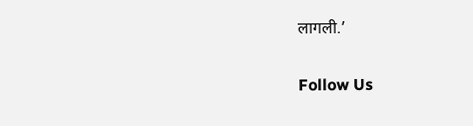लागली.’

Follow Us